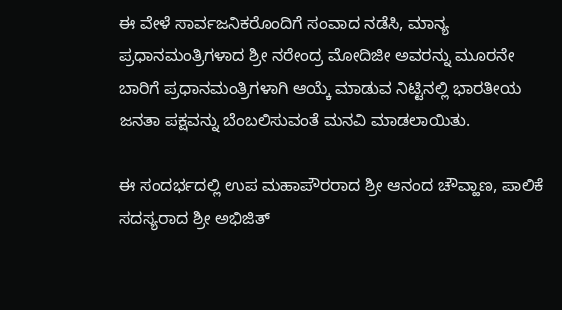ಈ ವೇಳೆ ಸಾರ್ವಜನಿಕರೊಂದಿಗೆ ಸಂವಾದ ನಡೆಸಿ, ಮಾನ್ಯ ಪ್ರಧಾನಮಂತ್ರಿಗಳಾದ ಶ್ರೀ ನರೇಂದ್ರ ಮೋದಿಜೀ ಅವರನ್ನು ಮೂರನೇ ಬಾರಿಗೆ ಪ್ರಧಾನಮಂತ್ರಿಗಳಾಗಿ ಆಯ್ಕೆ ಮಾಡುವ ನಿಟ್ಟಿನಲ್ಲಿ ಭಾರತೀಯ ಜನತಾ ಪಕ್ಷವನ್ನು ಬೆಂಬಲಿಸುವಂತೆ ಮನವಿ ಮಾಡಲಾಯಿತು.

ಈ ಸಂದರ್ಭದಲ್ಲಿ ಉಪ ಮಹಾಪೌರರಾದ ಶ್ರೀ ಆನಂದ ಚೌವ್ಹಾಣ, ಪಾಲಿಕೆ ಸದಸ್ಯರಾದ ಶ್ರೀ ಅಭಿಜಿತ್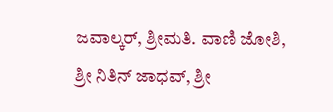ಜವಾಲ್ಕರ್, ಶ್ರೀಮತಿ. ವಾಣಿ ಜೋಶಿ, ಶ್ರೀ ನಿತಿನ್ ಜಾಧವ್, ಶ್ರೀ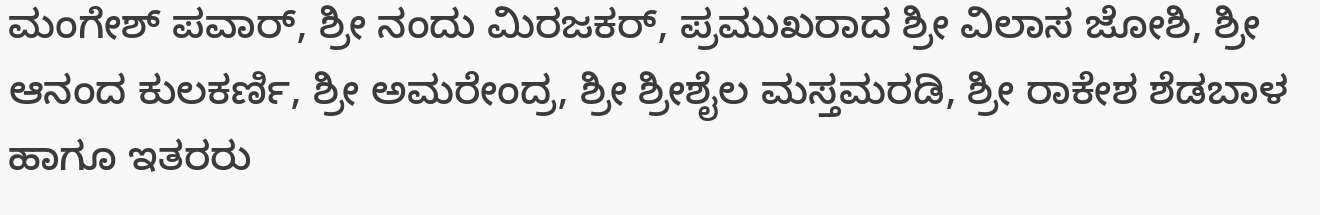ಮಂಗೇಶ್ ಪವಾರ್, ಶ್ರೀ ನಂದು ಮಿರಜಕರ್, ಪ್ರಮುಖರಾದ ಶ್ರೀ ವಿಲಾಸ ಜೋಶಿ, ಶ್ರೀ ಆನಂದ ಕುಲಕರ್ಣಿ, ಶ್ರೀ ಅಮರೇಂದ್ರ, ಶ್ರೀ ಶ್ರೀಶೈಲ ಮಸ್ತಮರಡಿ, ಶ್ರೀ ರಾಕೇಶ ಶೆಡಬಾಳ ಹಾಗೂ ಇತರರು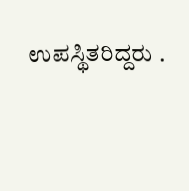ಉಪಸ್ಥಿತರಿದ್ದರು .